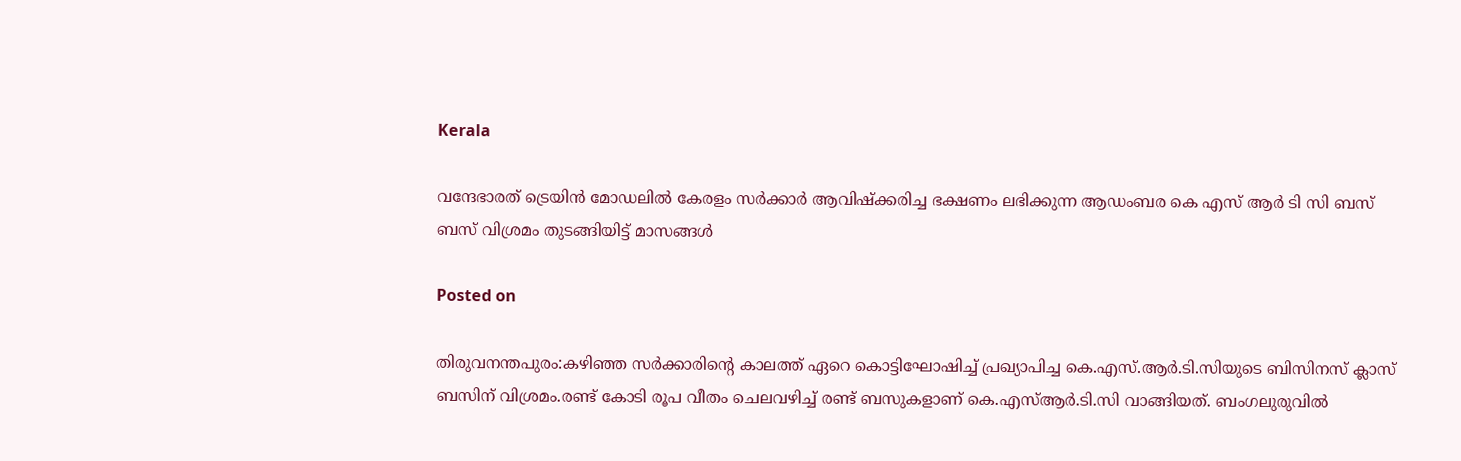Kerala

വന്ദേഭാരത് ട്രെയിൻ മോഡലിൽ കേരളം സർക്കാർ ആവിഷ്‌ക്കരിച്ച ഭക്ഷണം ലഭിക്കുന്ന ആഡംബര കെ എസ് ആർ ടി സി ബസ് ബസ് വിശ്രമം തുടങ്ങിയിട്ട് മാസങ്ങൾ

Posted on

തിരുവനന്തപുരം:കഴിഞ്ഞ സർക്കാരിന്റെ കാലത്ത് ഏറെ കൊട്ടിഘോഷിച്ച്‌ പ്രഖ്യാപിച്ച കെ.എസ്.ആർ.ടി.സിയുടെ ബിസിനസ് ക്ലാസ് ബസിന് വിശ്രമം.രണ്ട് കോടി രൂപ വീതം ചെലവഴിച്ച്‌ രണ്ട് ബസുകളാണ് കെ.എസ്‌ആർ.ടി.സി വാങ്ങിയത്. ബംഗലുരുവില്‍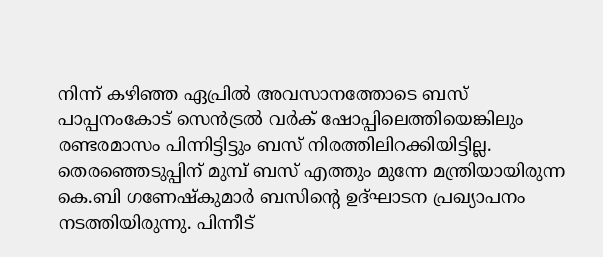നിന്ന് കഴിഞ്ഞ ഏപ്രില്‍ അവസാനത്തോടെ ബസ് പാപ്പനംകോട് സെൻട്രല്‍ വർക് ഷോപ്പിലെത്തിയെങ്കിലും രണ്ടരമാസം പിന്നിട്ടിട്ടും ബസ് നിരത്തിലിറക്കിയിട്ടില്ല. തെരഞ്ഞെടുപ്പിന് മുമ്പ് ബസ് എത്തും മുന്നേ മന്ത്രിയായിരുന്ന കെ.ബി ഗണേഷ്കുമാർ ബസിന്റെ ഉദ്ഘാടന പ്രഖ്യാപനം നടത്തിയിരുന്നു. പിന്നീട്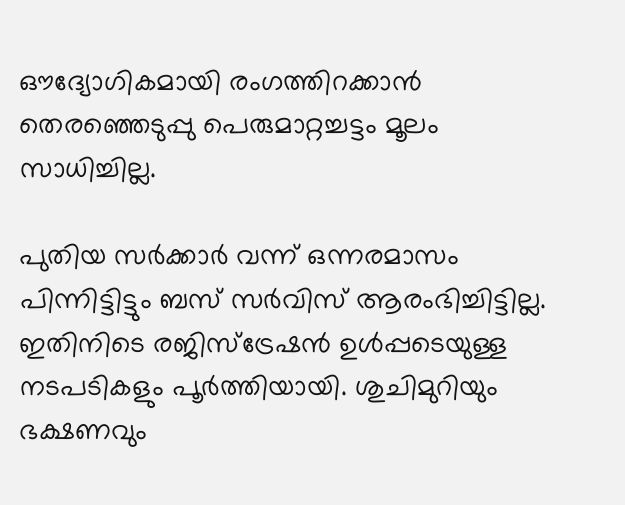ഔദ്യോഗികമായി രംഗത്തിറക്കാൻ തെരഞ്ഞെടുപ്പു പെരുമാറ്റച്ചട്ടം മൂലം സാധിച്ചില്ല.

പുതിയ സർക്കാർ വന്ന് ഒന്നരമാസം പിന്നിട്ടിട്ടും ബസ് സർവിസ് ആരംഭിച്ചിട്ടില്ല. ഇതിനിടെ രജിസ്ട്രേഷൻ ഉള്‍പ്പടെയുള്ള നടപടികളും പൂർത്തിയായി. ശുചിമുറിയും ഭക്ഷണവും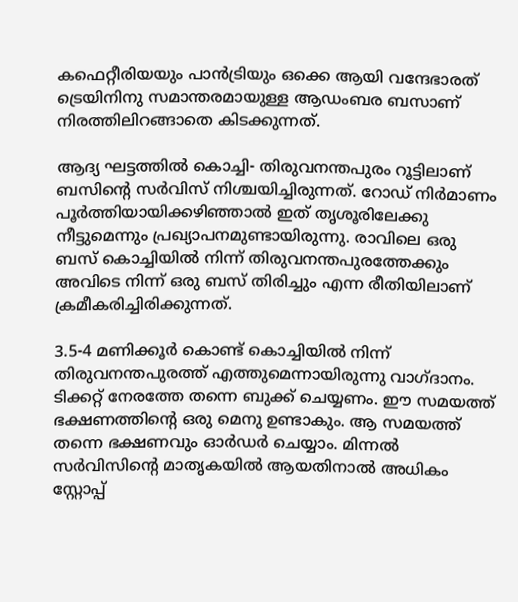കഫെറ്റീരിയയും പാൻട്രിയും ഒക്കെ ആയി വന്ദേഭാരത് ട്രെയിനിനു സമാന്തരമായുള്ള ആഡംബര ബസാണ് നിരത്തിലിറങ്ങാതെ കിടക്കുന്നത്.

ആദ്യ ഘട്ടത്തില്‍ കൊച്ചി- തിരുവനന്തപുരം റൂട്ടിലാണ് ബസിന്റെ സർവിസ് നിശ്ചയിച്ചിരുന്നത്. റോഡ് നിർമാണം പൂർത്തിയായിക്കഴിഞ്ഞാല്‍ ഇത് തൃശൂരിലേക്കു നീട്ടുമെന്നും പ്രഖ്യാപനമുണ്ടായിരുന്നു. രാവിലെ ഒരു ബസ് കൊച്ചിയില്‍ നിന്ന് തിരുവനന്തപുരത്തേക്കും അവിടെ നിന്ന് ഒരു ബസ് തിരിച്ചും എന്ന രീതിയിലാണ് ക്രമീകരിച്ചിരിക്കുന്നത്.

3.5-4 മണിക്കൂർ കൊണ്ട് കൊച്ചിയില്‍ നിന്ന് തിരുവനന്തപുരത്ത് എത്തുമെന്നായിരുന്നു വാഗ്ദാനം. ടിക്കറ്റ് നേരത്തേ തന്നെ ബുക്ക് ചെയ്യണം. ഈ സമയത്ത് ഭക്ഷണത്തിന്റെ ഒരു മെനു ഉണ്ടാകും. ആ സമയത്ത് തന്നെ ഭക്ഷണവും ഓർഡർ ചെയ്യാം. മിന്നല്‍ സർവിസിന്റെ മാതൃകയില്‍ ആയതിനാല്‍ അധികം സ്റ്റോപ്പ്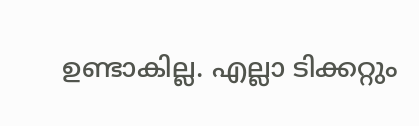ഉണ്ടാകില്ല. എല്ലാ ടിക്കറ്റും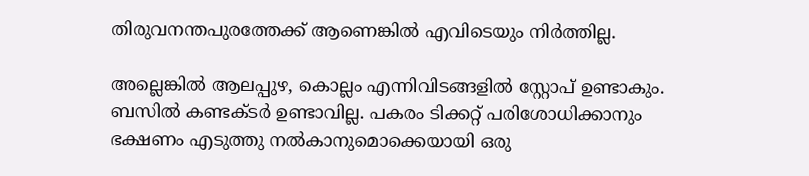തിരുവനന്തപുരത്തേക്ക് ആണെങ്കില്‍ എവിടെയും നിർത്തില്ല.

അല്ലെങ്കില്‍ ആലപ്പുഴ, കൊല്ലം എന്നിവിടങ്ങളില്‍ സ്റ്റോപ് ഉണ്ടാകും. ബസില്‍ കണ്ടക്ടർ ഉണ്ടാവില്ല. പകരം ടിക്കറ്റ് പരിശോധിക്കാനും ഭക്ഷണം എടുത്തു നല്‍കാനുമൊക്കെയായി ഒരു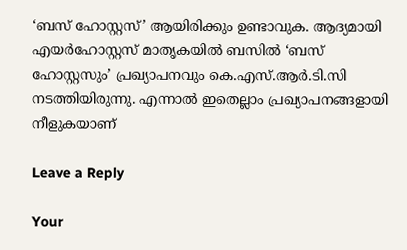‘ബസ് ഹോസ്റ്റസ്’ ആയിരിക്കും ഉണ്ടാവുക. ആദ്യമായി എയർഹോസ്റ്റസ് മാതൃകയില്‍ ബസില്‍ ‘ബസ് ഹോസ്റ്റസും’ പ്രഖ്യാപനവും കെ.എസ്.ആർ.ടി.സി നടത്തിയിരുന്നു. എന്നാല്‍ ഇതെല്ലാം പ്രഖ്യാപനങ്ങളായി നീളുകയാണ്

Leave a Reply

Your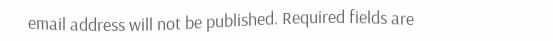email address will not be published. Required fields are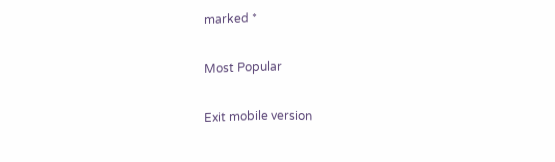marked *

Most Popular

Exit mobile version